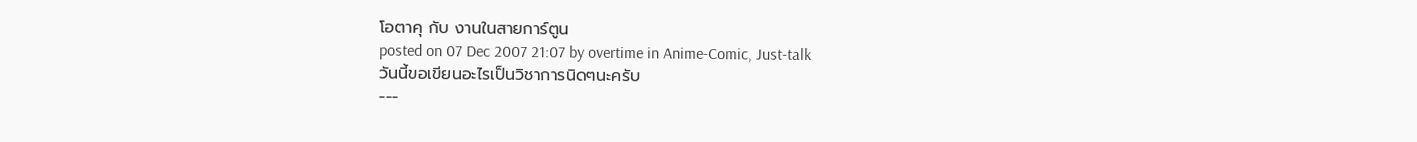โอตาคุ กับ งานในสายการ์ตูน
posted on 07 Dec 2007 21:07 by overtime in Anime-Comic, Just-talk
วันนี้ขอเขียนอะไรเป็นวิชาการนิดๆนะครับ
---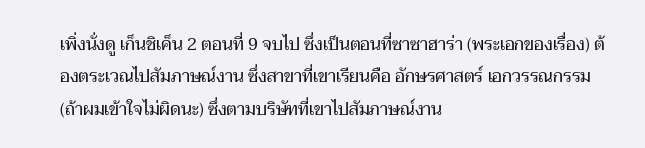เพิ่งนั่งดู เก็นชิเค็น 2 ตอนที่ 9 จบไป ซึ่งเป็นตอนที่ซาซาฮาร่า (พระเอกของเรื่อง) ต้องตระเวณไปสัมภาษณ์งาน ซึ่งสาขาที่เขาเรียนคือ อักษรศาสตร์ เอกวรรณกรรม (ถ้าผมเข้าใจไม่ผิดนะ) ซึ่งตามบริษัทที่เขาไปสัมภาษณ์งาน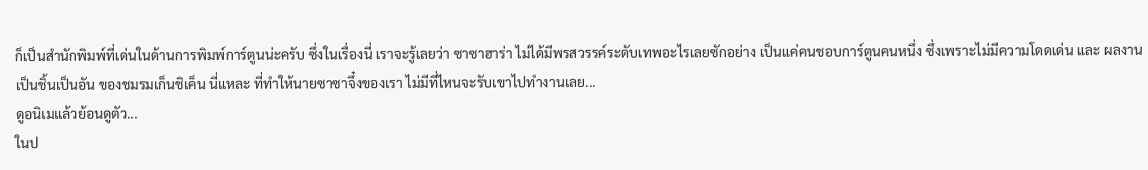ก็เป็นสำนักพิมพ์ที่เด่นในด้านการพิมพ์การ์ตูนน่ะครับ ซึ่งในเรื่องนี่ เราจะรู้เลยว่า ซาซาฮาร่า ไม่ได้มีพรสวรรค์ระดับเทพอะไรเลยซักอย่าง เป็นแค่คนชอบการ์ตูนคนหนึ่ง ซึ่งเพราะไม่มีความโดดเด่น และ ผลงานเป็นชิ้นเป็นอัน ของชมรมเก็นชิเค็น นี่แหละ ที่ทำให้นายซาซาจึ๋งของเรา ไม่มีที่ไหนจะรับเขาไปทำงานเลย...
ดูอนิเมแล้วย้อนดูตัว...
ในป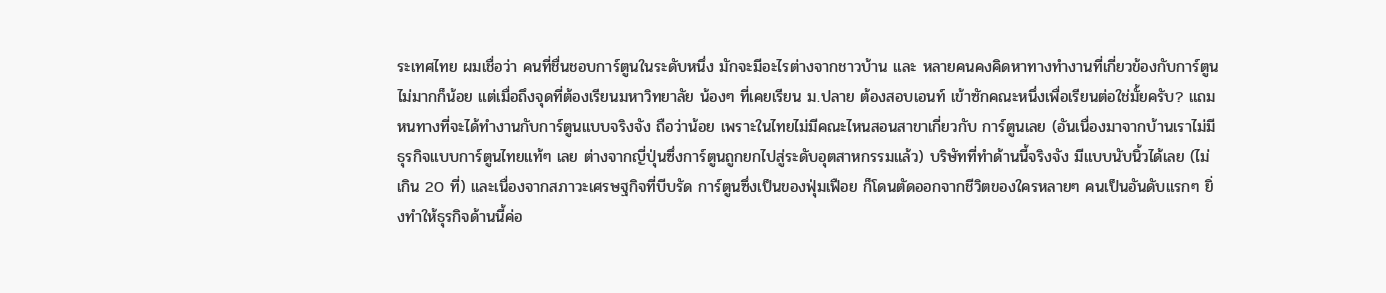ระเทศไทย ผมเชื่อว่า คนที่ชื่นชอบการ์ตูนในระดับหนึ่ง มักจะมีอะไรต่างจากชาวบ้าน และ หลายคนคงคิดหาทางทำงานที่เกี่ยวข้องกับการ์ตูนไม่มากก็น้อย แต่เมื่อถึงจุดที่ต้องเรียนมหาวิทยาลัย น้องๆ ที่เคยเรียน ม.ปลาย ต้องสอบเอนท์ เข้าซักคณะหนึ่งเพื่อเรียนต่อใช่มั้ยครับ? แถมหนทางที่จะได้ทำงานกับการ์ตูนแบบจริงจัง ถือว่าน้อย เพราะในไทยไม่มีคณะไหนสอนสาขาเกี่ยวกับ การ์ตูนเลย (อันเนื่องมาจากบ้านเราไม่มีธุรกิจแบบการ์ตูนไทยแท้ๆ เลย ต่างจากญี่ปุ่นซึ่งการ์ตูนถูกยกไปสู่ระดับอุตสาหกรรมแล้ว) บริษัทที่ทำด้านนี้จริงจัง มีแบบนับนิ้วได้เลย (ไม่เกิน 20 ที่) และเนื่องจากสภาวะเศรษฐกิจที่บีบรัด การ์ตูนซึ่งเป็นของฟุ่มเฟือย ก็โดนตัดออกจากชีวิตของใครหลายๆ คนเป็นอันดับแรกๆ ยิ่งทำให้ธุรกิจด้านนี้ค่อ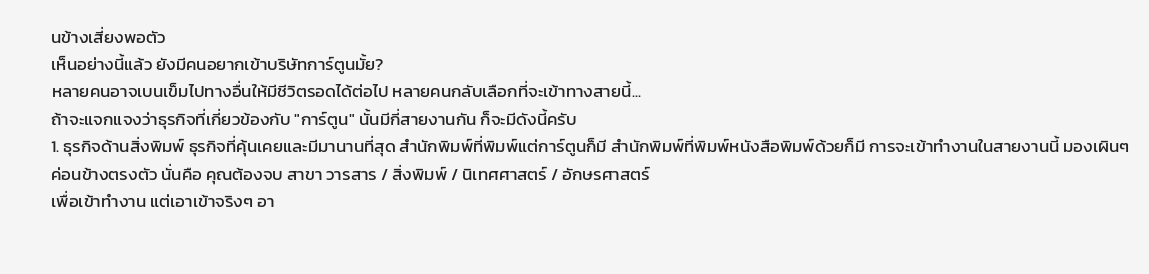นข้างเสี่ยงพอตัว
เห็นอย่างนี้แล้ว ยังมีคนอยากเข้าบริษัทการ์ตูนมั้ย?
หลายคนอาจเบนเข็มไปทางอื่นให้มีชีวิตรอดได้ต่อไป หลายคนกลับเลือกที่จะเข้าทางสายนี้...
ถ้าจะแจกแจงว่าธุรกิจที่เกี่ยวข้องกับ "การ์ตูน" นั้นมีกี่สายงานกัน ก็จะมีดังนี้ครับ
1. ธุรกิจด้านสิ่งพิมพ์ ธุรกิจที่คุ้นเคยและมีมานานที่สุด สำนักพิมพ์ที่พิมพ์แต่การ์ตูนก็มี สำนักพิมพ์ที่พิมพ์หนังสือพิมพ์ด้วยก็มี การจะเข้าทำงานในสายงานนี้ มองเผินๆ ค่อนข้างตรงตัว นั่นคือ คุณต้องจบ สาขา วารสาร / สิ่งพิมพ์ / นิเทศศาสตร์ / อักษรศาสตร์
เพื่อเข้าทำงาน แต่เอาเข้าจริงๆ อา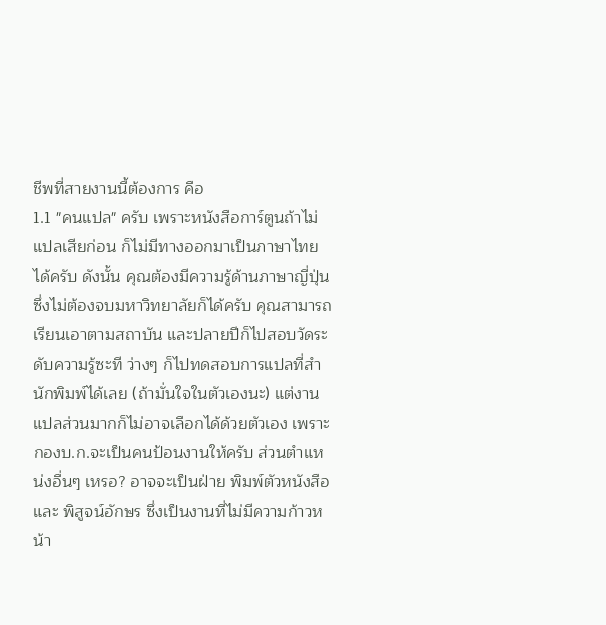ชีพที่สายงานนี้ต้องการ คือ
1.1 "คนแปล" ครับ เพราะหนังสือการ์ตูนถ้าไม่แปลเสียก่อน ก็ไม่มีทางออกมาเป็นภาษาไทยได้ครับ ดังนั้น คุณต้องมีความรู้ด้านภาษาญี่ปุ่น ซึ่งไม่ต้องจบมหาวิทยาลัยก็ได้ครับ คุณสามารถเรียนเอาตามสถาบัน และปลายปีก็ไปสอบวัดระดับความรู้ซะที ว่างๆ ก็ไปทดสอบการแปลที่สำนักพิมพ์ได้เลย (ถ้ามั่นใจในตัวเองนะ) แต่งานแปลส่วนมากก็ไม่อาจเลือกได้ด้วยตัวเอง เพราะกองบ.ก.จะเป็นคนป้อนงานให้ครับ ส่วนตำแหน่งอื่นๆ เหรอ? อาจจะเป็นฝ่าย พิมพ์ตัวหนังสือ และ พิสูจน์อักษร ซึ่งเป็นงานที่ไม่มีความก้าวหน้า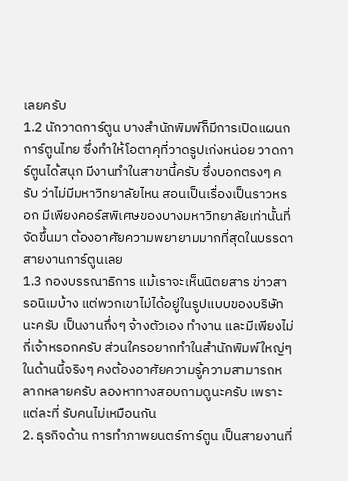เลยครับ
1.2 นักวาดการ์ตูน บางสำนักพิมพ์ก็มีการเปิดแผนกการ์ตูนไทย ซึ่งทำให้โอตาคุที่วาดรูปเก่งหน่อย วาดการ์ตูนได้สนุก มีงานทำในสาขานี้ครับ ซึ่งบอกตรงๆ ครับ ว่าไม่มีมหาวิทยาลัยไหน สอนเป็นเรื่องเป็นราวหรอก มีเพียงคอร์สพิเศษของบางมหาวิทยาลัยเท่านั้นที่จัดขึ้นมา ต้องอาศัยความพยายามมากที่สุดในบรรดาสายงานการ์ตูนเลย
1.3 กองบรรณาธิการ แม้เราจะเห็นนิตยสาร ข่าวสารอนิเมบ้าง แต่พวกเขาไม่ได้อยู่ในรูปแบบของบริษัทนะครับ เป็นงานกึ่งๆ จ้างตัวเอง ทำงาน และมีเพียงไม่กี่เจ้าหรอกครับ ส่วนใครอยากทำในสำนักพิมพ์ใหญ่ๆ ในด้านนี้จริงๆ คงต้องอาศัยความรู้ความสามารถหลากหลายครับ ลองหาทางสอบถามดูนะครับ เพราะแต่ละที่ รับคนไม่เหมือนกัน
2. ธุรกิจด้าน การทำภาพยนตร์การ์ตูน เป็นสายงานที่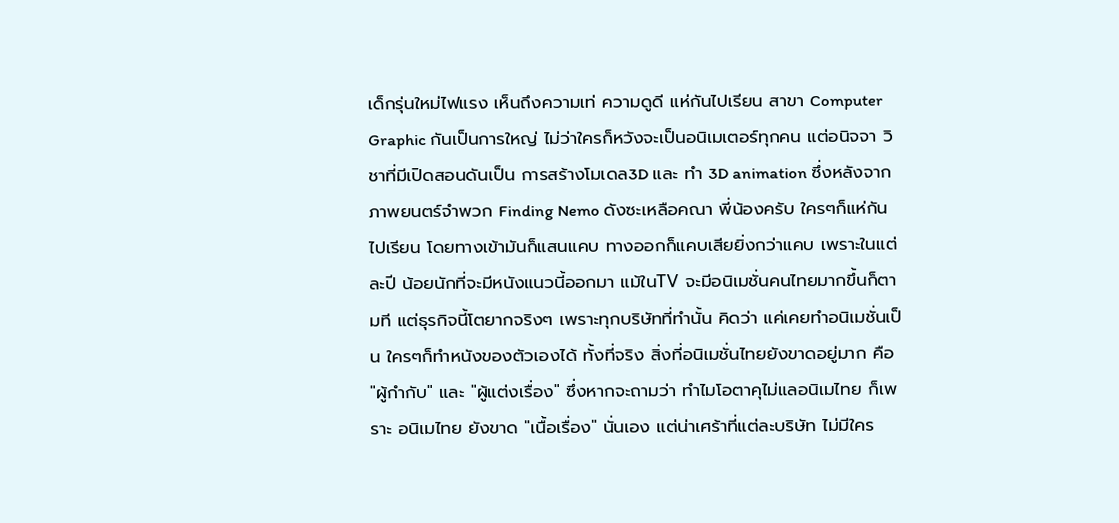เด็กรุ่นใหม่ไฟแรง เห็นถึงความเท่ ความดูดี แห่กันไปเรียน สาขา Computer Graphic กันเป็นการใหญ่ ไม่ว่าใครก็หวังจะเป็นอนิเมเตอร์ทุกคน แต่อนิจจา วิชาที่มีเปิดสอนดันเป็น การสร้างโมเดล3D และ ทำ 3D animation ซึ่งหลังจากภาพยนตร์จำพวก Finding Nemo ดังซะเหลือคณา พี่น้องครับ ใครๆก็แห่กันไปเรียน โดยทางเข้ามันก็แสนแคบ ทางออกก็แคบเสียยิ่งกว่าแคบ เพราะในแต่ละปี น้อยนักที่จะมีหนังแนวนี้ออกมา แม้ในTV จะมีอนิเมชั่นคนไทยมากขึ้นก็ตามที แต่ธุรกิจนี้โตยากจริงๆ เพราะทุกบริษัทที่ทำนั้น คิดว่า แค่เคยทำอนิเมชั่นเป็น ใครๆก็ทำหนังของตัวเองได้ ทั้งที่จริง สิ่งที่อนิเมชั่นไทยยังขาดอยู่มาก คือ "ผู้กำกับ" และ "ผู้แต่งเรื่อง" ซึ่งหากจะถามว่า ทำไมโอตาคุไม่แลอนิเมไทย ก็เพราะ อนิเมไทย ยังขาด "เนื้อเรื่อง" นั่นเอง แต่น่าเศร้าที่แต่ละบริษัท ไม่มีใคร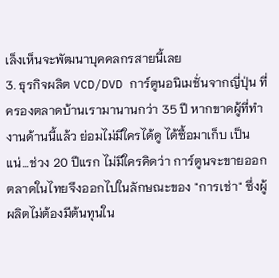เล็งเห็นจะพัฒนาบุคคลกรสายนี้เลย
3. ธุรกิจผลิต VCD/DVD การ์ตูนอนิเมชั่นจากญี่ปุ่น ที่ครองตลาดบ้านเรามานานกว่า 35 ปี หากขาดผู้ที่ทำงานด้านนี้แล้ว ย่อมไม่มีใครได้ดู ได้ซื้อมาเก็บ เป็นแน่...ช่วง 20 ปีแรก ไม่มีใครคิดว่า การ์ตูนจะขายออก ตลาดในไทยจึงออกไปในลักษณะของ "การเช่า" ซึ่งผู้ผลิตไม่ต้องมีต้นทุนใน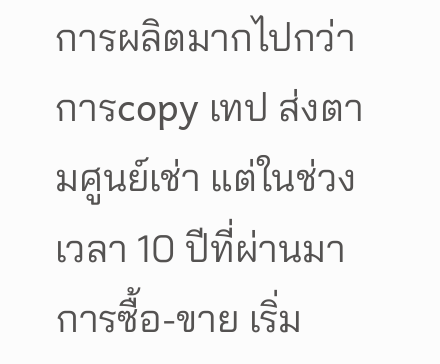การผลิตมากไปกว่า การcopy เทป ส่งตามศูนย์เช่า แต่ในช่วงเวลา 10 ปีที่ผ่านมา การซื้อ-ขาย เริ่ม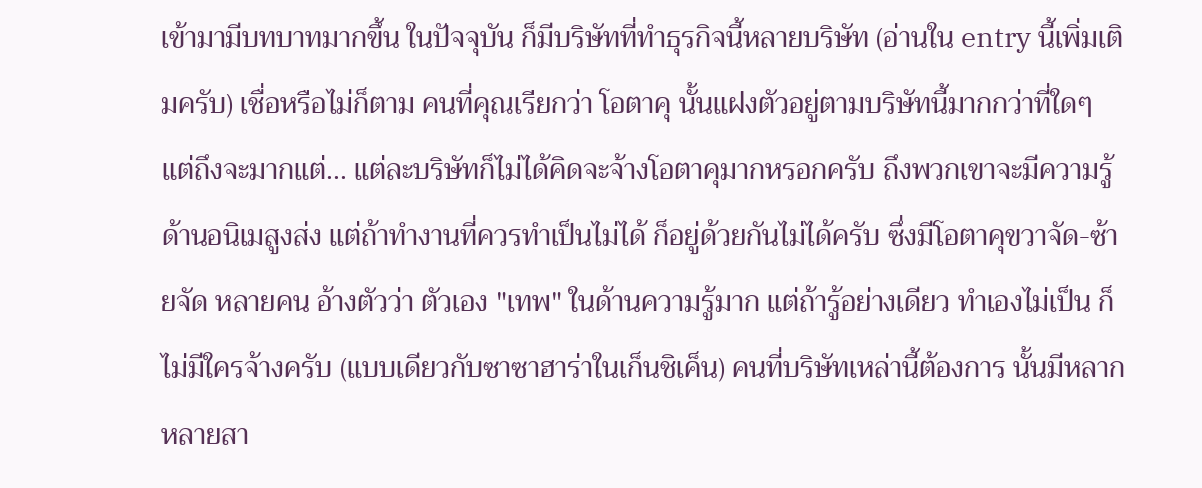เข้ามามีบทบาทมากขึ้น ในปัจจุบัน ก็มีบริษัทที่ทำธุรกิจนี้หลายบริษัท (อ่านใน entry นี้เพิ่มเติมครับ) เชื่อหรือไม่ก็ตาม คนที่คุณเรียกว่า โอตาคุ นั้นแฝงตัวอยู่ตามบริษัทนี้มากกว่าที่ใดๆ แต่ถึงจะมากแต่... แต่ละบริษัทก็ไม่ได้คิดจะจ้างโอตาคุมากหรอกครับ ถึงพวกเขาจะมีความรู้ด้านอนิเมสูงส่ง แต่ถ้าทำงานที่ควรทำเป็นไม่ได้ ก็อยู่ด้วยกันไม่ได้ครับ ซึ่งมีโอตาคุขวาจัด-ซ้ายจัด หลายคน อ้างตัวว่า ตัวเอง "เทพ" ในด้านความรู้มาก แต่ถ้ารู้อย่างเดียว ทำเองไม่เป็น ก็ไม่มีใครจ้างครับ (แบบเดียวกับซาซาฮาร่าในเก็นชิเค็น) คนที่บริษัทเหล่านี้ต้องการ นั้นมีหลากหลายสา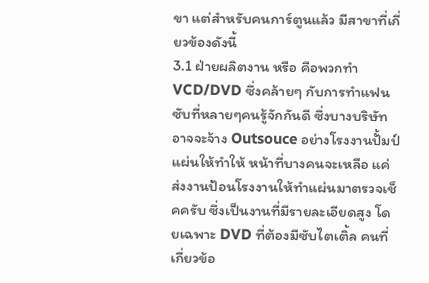ขา แต่สำหรับคนการ์ตูนแล้ว มีสาขาที่เกี่ยวข้องดังนี้
3.1 ฝ่ายผลิตงาน หรือ คือพวกทำ VCD/DVD ซึ่งคล้ายๆ กับการทำแฟนซับที่หลายๆคนรู้จักกันดี ซึ่งบางบริษัทอาจจะจ้าง Outsouce อย่างโรงงานปั้มป์แผ่นให้ทำให้ หน้าที่บางคนจะเหลือ แค่ ส่งงานป้อนโรงงานให้ทำแผ่นมาตรวจเช็คครับ ซึ่งเป็นงานที่มีรายละเอียดสูง โดยเฉพาะ DVD ที่ต้องมีซับไตเติ้ล คนที่เกี่ยวข้อ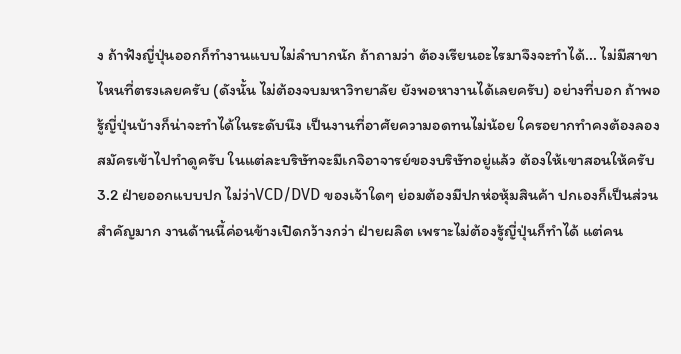ง ถ้าฟังญี่ปุ่นออกก็ทำงานแบบไม่ลำบากนัก ถ้าถามว่า ต้องเรียนอะไรมาจึงจะทำได้... ไม่มีสาขาไหนที่ตรงเลยครับ (ดังนั้น ไม่ต้องจบมหาวิทยาลัย ยังพอหางานได้เลยครับ) อย่างที่บอก ถ้าพอรู้ญี่ปุ่นบ้างก็น่าจะทำได้ในระดับนึง เป็นงานที่อาศัยความอดทนไม่น้อย ใครอยากทำคงต้องลองสมัครเข้าไปทำดูครับ ในแต่ละบริษัทจะมีเกจิอาจารย์ของบริษัทอยู่แล้ว ต้องให้เขาสอนให้ครับ
3.2 ฝ่ายออกแบบปก ไม่ว่าVCD/DVD ของเจ้าใดๆ ย่อมต้องมีปกห่อหุ้มสินค้า ปกเองก็เป็นส่วนสำคัญมาก งานด้านนี้ค่อนข้างเปิดกว้างกว่า ฝ่ายผลิต เพราะไม่ต้องรู้ญี่ปุ่นก็ทำได้ แต่คน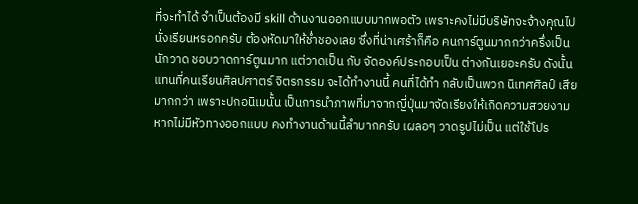ที่จะทำได้ จำเป็นต้องมี skill ด้านงานออกแบบมากพอตัว เพราะคงไม่มีบริษัทจะจ้างคุณไปนั่งเรียนหรอกครับ ต้องหัดมาให้ช่ำชองเลย ซึ่งที่น่าเศร้าก็คือ คนการ์ตูนมากกว่าครึ่งเป็นนักวาด ชอบวาดการ์ตูนมาก แต่วาดเป็น กับ จัดองค์ประกอบเป็น ต่างกันเยอะครับ ดังนั้นแทนที่คนเรียนศิลปศาตร์ จิตรกรรม จะได้ทำงานนี้ คนที่ได้ทำ กลับเป็นพวก นิเทศศิลป์ เสียมากกว่า เพราะปกอนิเมนั้น เป็นการนำภาพที่มาจากญี่ปุ่นมาจัดเรียงให้เกิดความสวยงาม หากไม่มีหัวทางออกแบบ คงทำงานด้านนี้ลำบากครับ เผลอๆ วาดรูปไม่เป็น แต่ใช้โปร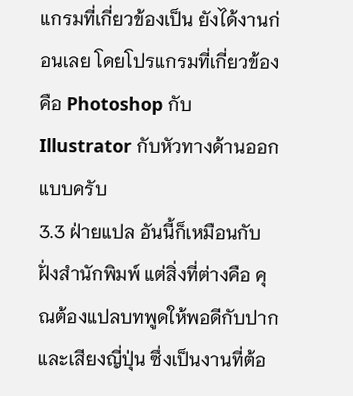แกรมที่เกี่ยวข้องเป็น ยังได้งานก่อนเลย โดยโปรแกรมที่เกี่ยวข้องคือ Photoshop กับ Illustrator กับหัวทางด้านออกแบบครับ
3.3 ฝ่ายแปล อันนี้ก็เหมือนกับ ฝั่งสำนักพิมพ์ แต่สิ่งที่ต่างคือ คุณต้องแปลบทพูดให้พอดีกับปากและเสียงญี่ปุ่น ซึ่งเป็นงานที่ต้อ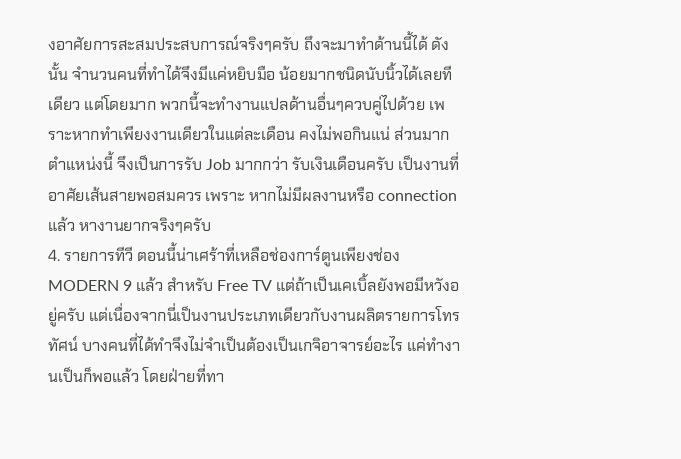งอาศัยการสะสมประสบการณ์จริงๆครับ ถึงจะมาทำด้านนี้ได้ ดังนั้น จำนวนคนที่ทำได้จึงมีแค่หยิบมือ น้อยมากชนิดนับนิ้วได้เลยทีเดียว แต่โดยมาก พวกนี้จะทำงานแปลด้านอื่นๆควบคู่ไปด้วย เพราะหากทำเพียงงานเดียวในแต่ละเดือน คงไม่พอกินแน่ ส่วนมากตำแหน่งนี้ จึงเป็นการรับ Job มากกว่า รับเงินเดือนครับ เป็นงานที่อาศัยเส้นสายพอสมควร เพราะ หากไม่มีผลงานหรือ connection แล้ว หางานยากจริงๆครับ
4. รายการทีวี ตอนนี้น่าเศร้าที่เหลือช่องการ์ตูนเพียงช่อง MODERN 9 แล้ว สำหรับ Free TV แต่ถ้าเป็นเคเบิ้ลยังพอมีหวังอยู่ครับ แต่เนื่องจากนี่เป็นงานประเภทเดียวกับงานผลิตรายการโทรทัศน์ บางคนที่ได้ทำจึงไม่จำเป็นต้องเป็นเกจิอาจารย์อะไร แค่ทำงานเป็นก็พอแล้ว โดยฝ่ายที่ทา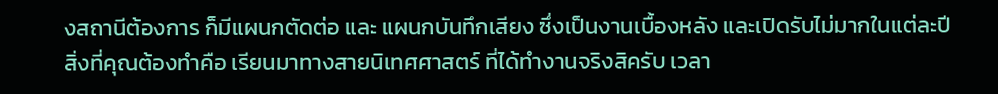งสถานีต้องการ ก็มีแผนกตัดต่อ และ แผนกบันทึกเสียง ซึ่งเป็นงานเบื้องหลัง และเปิดรับไม่มากในแต่ละปี สิ่งที่คุณต้องทำคือ เรียนมาทางสายนิเทศศาสตร์ ที่ได้ทำงานจริงสิครับ เวลา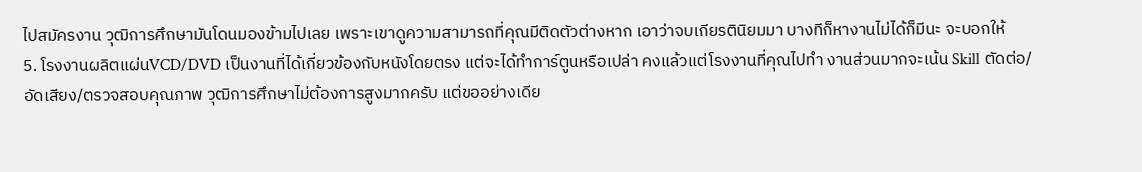ไปสมัครงาน วุฒิการศึกษามันโดนมองข้ามไปเลย เพราะเขาดูความสามารถที่คุณมีติดตัวต่างหาก เอาว่าจบเกียรตินิยมมา บางทีก็หางานไม่ได้ก็มีนะ จะบอกให้
5. โรงงานผลิตแผ่นVCD/DVD เป็นงานที่ได้เกี่ยวข้องกับหนังโดยตรง แต่จะได้ทำการ์ตูนหรือเปล่า คงแล้วแต่โรงงานที่คุณไปทำ งานส่วนมากจะเน้น Skill ตัดต่อ/อัดเสียง/ตรวจสอบคุณภาพ วุฒิการศึกษาไม่ต้องการสูงมากครับ แต่ขออย่างเดีย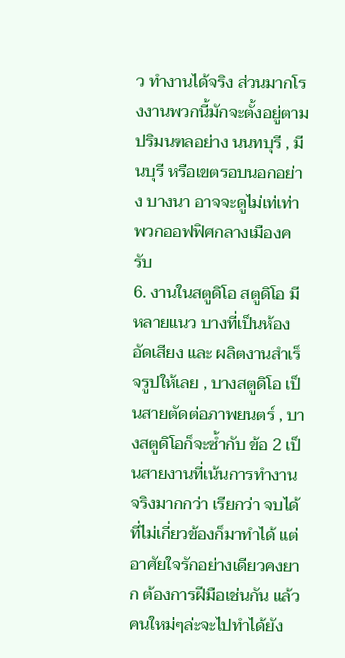ว ทำงานได้จริง ส่วนมากโรงงานพวกนี้มักจะตั้งอยู่ตามปริมนฑลอย่าง นนทบุรี , มีนบุรี หรือเขตรอบนอกอย่าง บางนา อาจจะดูไม่เท่เท่าพวกออฟฟิศกลางเมืองครับ
6. งานในสตูดิโอ สตูดิโอ มีหลายแนว บางที่เป็นห้องอัดเสียง และ ผลิตงานสำเร็จรูปให้เลย , บางสตูดิโอ เป็นสายตัดต่อภาพยนตร์ , บางสตูดิโอก็จะซ้ำกับ ข้อ 2 เป็นสายงานที่เน้นการทำงานจริงมากกว่า เรียกว่า จบได้ที่ไม่เกี่ยวข้องก็มาทำได้ แต่อาศัยใจรักอย่างเดียวคงยาก ต้องการฝีมือเช่นกัน แล้ว คนใหม่ๆล่ะจะไปทำได้ยัง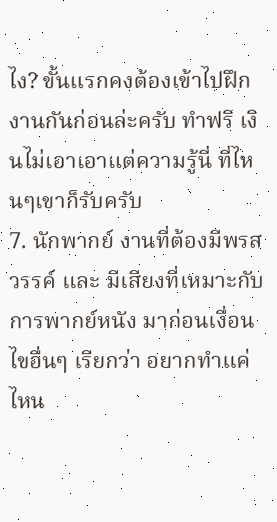ไง? ขั้นแรกคงต้องเข้าไปฝึกงานกันก่อนล่ะครับ ทำฟรี เงินไม่เอาเอาแต่ความรู้นี่ ที่ไหนๆเขาก็รับครับ
7. นักพากย์ งานที่ต้องมีพรสวรรค์ และ มีเสียงที่เหมาะกับการพากย์หนัง มาก่อนเงื่อนไขอื่นๆ เรียกว่า อยากทำแค่ไหน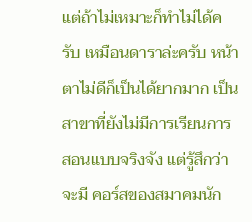แต่ถ้าไม่เหมาะก็ทำไม่ได้ครับ เหมือนดาราล่ะครับ หน้าตาไม่ดีก็เป็นได้ยากมาก เป็นสาขาที่ยังไม่มีการเรียนการสอนแบบจริงจัง แต่รู้สึกว่าจะมี คอร์สของสมาคมนัก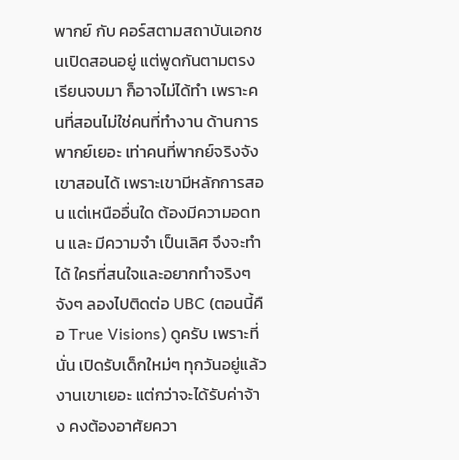พากย์ กับ คอร์สตามสถาบันเอกชนเปิดสอนอยู่ แต่พูดกันตามตรง เรียนจบมา ก็อาจไม่ได้ทำ เพราะคนที่สอนไม่ใช่คนที่ทำงาน ด้านการพากย์เยอะ เท่าคนที่พากย์จริงจัง เขาสอนได้ เพราะเขามีหลักการสอน แต่เหนืออื่นใด ต้องมีความอดทน และ มีความจำ เป็นเลิศ จึงจะทำได้ ใครที่สนใจและอยากทำจริงๆจังๆ ลองไปติดต่อ UBC (ตอนนี้คือ True Visions) ดูครับ เพราะที่นั่น เปิดรับเด็กใหม่ๆ ทุกวันอยู่แล้ว งานเขาเยอะ แต่กว่าจะได้รับค่าจ้าง คงต้องอาศัยควา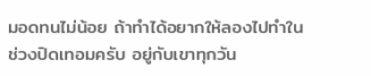มอดทนไม่น้อย ถ้าทำได้อยากให้ลองไปทำในช่วงปิดเทอมครับ อยู่กับเขาทุกวัน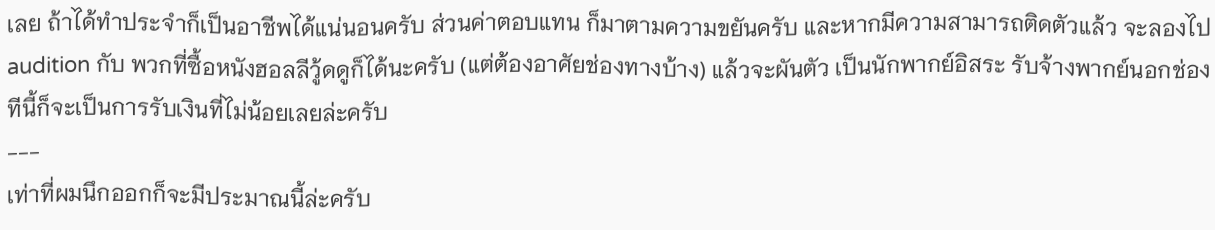เลย ถ้าได้ทำประจำก็เป็นอาชีพได้แน่นอนครับ ส่วนค่าตอบแทน ก็มาตามความขยันครับ และหากมีความสามารถติดตัวแล้ว จะลองไป audition กับ พวกที่ซื้อหนังฮอลลีวู้ดดูก็ได้นะครับ (แต่ต้องอาศัยช่องทางบ้าง) แล้วจะผันตัว เป็นนักพากย์อิสระ รับจ้างพากย์นอกช่อง ทีนี้ก็จะเป็นการรับเงินที่ไม่น้อยเลยล่ะครับ
---
เท่าที่ผมนึกออกก็จะมีประมาณนี้ล่ะครับ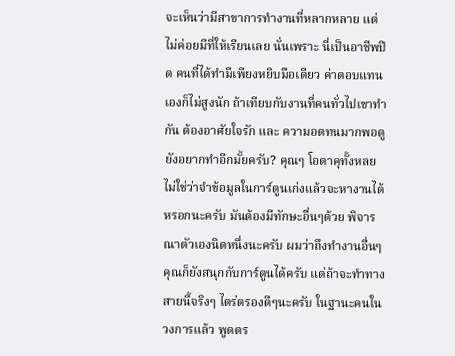จะเห็นว่ามีสาขาการทำงานที่หลากหลาย แต่ไม่ค่อยมีที่ให้เรียนเลย นั่นเพราะ นี่เป็นอาชีพปิด คนที่ได้ทำมีเพียงหยิบมือเดียว ค่าตอบแทนเองก็ไม่สูงนัก ถ้าเทียบกับงานที่คนทั่วไปเขาทำกัน ต้องอาศัยใจรัก และ ความอดทนมากพอดู ยังอยากทำอีกมั้ยครับ? คุณๆ โอตาคุทั้งหลย ไม่ใช่ว่าจำข้อมูลในการ์ตูนเก่งแล้วจะหางานได้หรอกนะครับ มันต้องมีทักษะอื่นๆด้วย พิจารณาตัวเองนิดหนึ่งนะครับ ผมว่าถึงทำงานอื่นๆ คุณก็ยังสนุกกับการ์ตูนได้ครับ แต่ถ้าจะทำทางสายนี้จริงๆ ไตร่ตรองดีๆนะครับ ในฐานะคนในวงการแล้ว พูดตร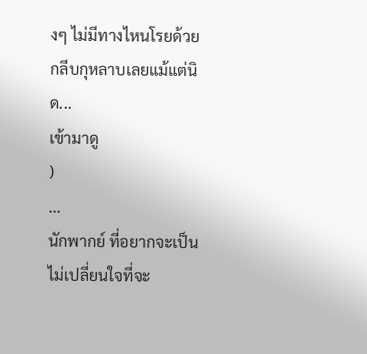งๆ ไม่มีทางไหนโรยด้วยกลีบกุหลาบเลยแม้แต่นิด...
เข้ามาดู
)
...
นักพากย์ ที่อยากจะเป็น
ไม่เปลี่ยนใจที่จะ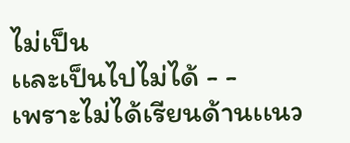ไม่เป็น
เเละเป็นไปไม่ได้ - -
เพราะไม่ได้เรียนด้านเเนว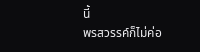นี้
พรสวรรค์ก็ไม่ค่อ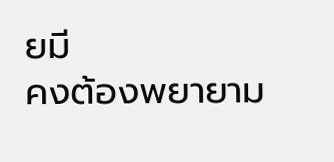ยมี
คงต้องพยายาม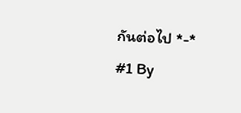กันต่อไป *-*
#1 By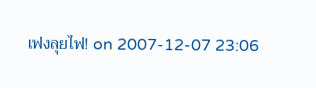เฟงลุยไฟ! on 2007-12-07 23:06